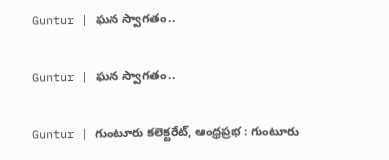Guntur | ఘన స్వాగతం..

Guntur | ఘన స్వాగతం..

Guntur | గుంటూరు కలెక్టరేట్, ఆంధ్రప్రభ : గుంటూరు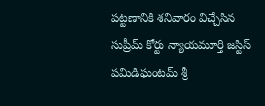పట్టణానికి శనివారం విచ్చేసిన సుప్రీమ్ కోర్టు న్యాయమూర్తి జస్టిస్ పమిడిఘంటమ్ శ్రీ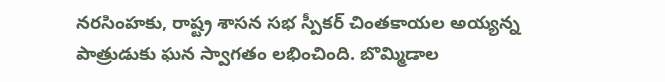నరసింహకు, రాష్ట్ర శాసన సభ స్పీకర్ చింతకాయల అయ్యన్న పాత్రుడుకు ఘన స్వాగతం లభించింది. బొమ్మిడాల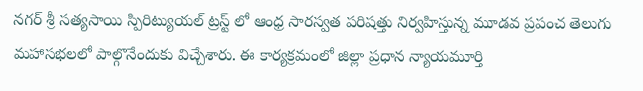నగర్ శ్రీ సత్యసాయి స్పిరిట్యుయల్ ట్రస్ట్ లో ఆంధ్ర సారస్వత పరిషత్తు నిర్వహిస్తున్న మూడవ ప్రపంచ తెలుగు మహాసభలలో పాల్గొనేందుకు విచ్చేశారు. ఈ కార్యక్రమంలో జిల్లా ప్రధాన న్యాయమూర్తి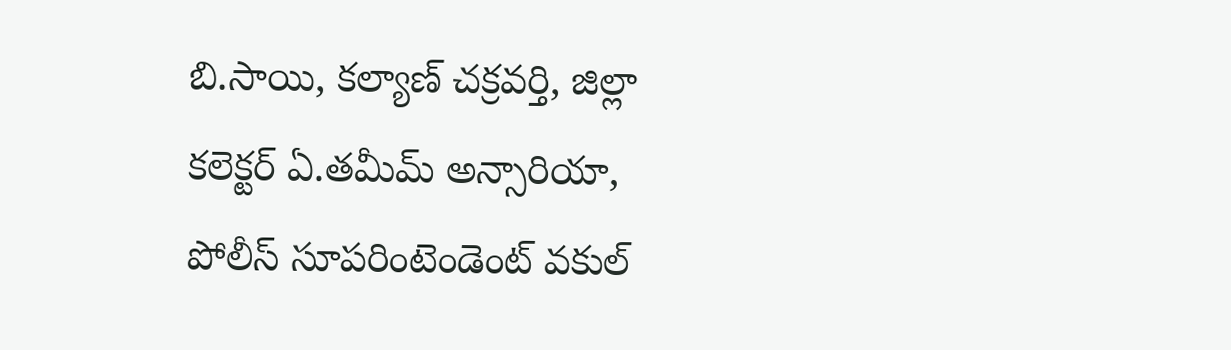బి.సాయి, కల్యాణ్ చక్రవర్తి, జిల్లా కలెక్టర్ ఏ.తమీమ్ అన్సారియా, పోలీస్ సూపరింటెండెంట్ వకుల్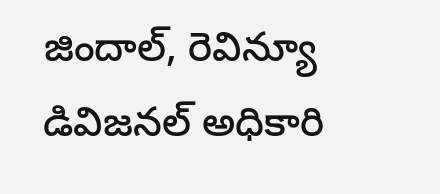జిందాల్, రెవిన్యూ డివిజనల్ అధికారి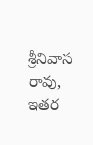శ్రీనివాస రావు, ఇతర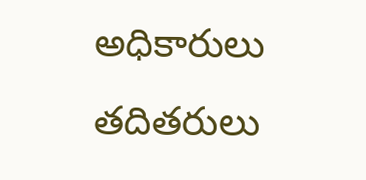అధికారులు తదితరులు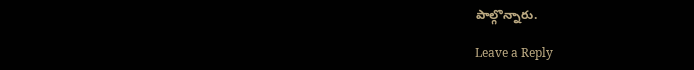పాల్గొన్నారు.

Leave a Reply